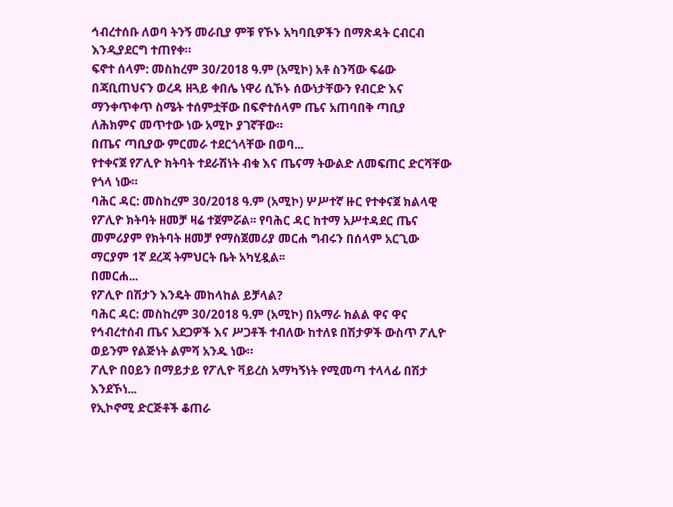ኅብረተሰቡ ለወባ ትንኝ መራቢያ ምቹ የኾኑ አካባቢዎችን በማጽዳት ርብርብ እንዲያደርግ ተጠየቀ።
ፍኖተ ሰላም: መስከረም 30/2018 ዓ.ም (አሚኮ) አቶ ስንሻው ፍሬው በጃቢጠህናን ወረዳ ዘጓይ ቀበሌ ነዋሪ ሲኾኑ ሰውነታቸውን የብርድ እና ማንቀጥቀጥ ስሜት ተሰምቷቸው በፍኖተሰላም ጤና አጠባበቅ ጣቢያ ለሕክምና መጥተው ነው አሚኮ ያገኛቸው።
በጤና ጣቢያው ምርመራ ተደርጎላቸው በወባ...
የተቀናጀ የፖሊዮ ክትባት ተደራሽነት ብቁ እና ጤናማ ትውልድ ለመፍጠር ድርሻቸው የጎላ ነው።
ባሕር ዳር: መስከረም 30/2018 ዓ.ም (አሚኮ) ሦሥተኛ ዙር የተቀናጀ ክልላዊ የፖሊዮ ክትባት ዘመቻ ዛሬ ተጀምሯል፡፡ የባሕር ዳር ከተማ አሥተዳደር ጤና መምሪያም የክትባት ዘመቻ የማስጀመሪያ መርሐ ግብሩን በሰላም አርጊው ማርያም 1ኛ ደረጃ ትምህርት ቤት አካሂዷል፡፡
በመርሐ...
የፖሊዮ በሽታን እንዴት መከላከል ይቻላል?
ባሕር ዳር: መስከረም 30/2018 ዓ.ም (አሚኮ) በአማራ ክልል ዋና ዋና የኅብረተሰብ ጤና አደጋዎች እና ሥጋቶች ተብለው ከተለዩ በሽታዎች ውስጥ ፖሊዮ ወይንም የልጅነት ልምሻ አንዱ ነው።
ፖሊዮ በዐይን በማይታይ የፖሊዮ ቫይረስ አማካኝነት የሚመጣ ተላላፊ በሽታ እንደኾነ...
የኢኮኖሚ ድርጅቶች ቆጠራ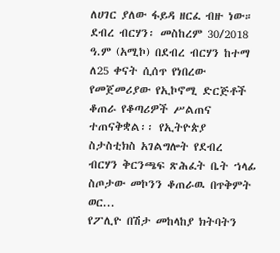ለሀገር ያለው ፋይዳ ዘርፈ ብዙ ነው።
ደብረ ብርሃን፡ መስከረም 30/2018 ዓ.ም (አሚኮ) በደብረ ብርሃን ከተማ ለ25 ቀናት ሲሰጥ የነበረው የመጀመሪያው የኢኮኖሚ ድርጅቶች ቆጠራ የቆጣሪዎች ሥልጠና ተጠናቅቋል፡፡ የኢትዮጵያ ስታስቲክስ አገልግሎት የደብረ ብርሃን ቅርንጫፍ ጽሕፈት ቤት ኀላፊ ስጦታው መኮንን ቆጠራዉ በጥቅምት ወር...
የፖሊዮ በሽታ መከላከያ ክትባትን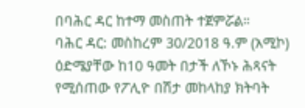በባሕር ዳር ከተማ መስጠት ተጀምሯል።
ባሕር ዳር: መስከረም 30/2018 ዓ.ም (አሚኮ) ዕድሜያቸው ከ10 ዓመት በታች ለኾኑ ሕጻናት የሚሰጠው የፖሊዮ በሽታ መከላከያ ክትባት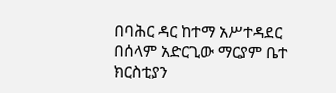በባሕር ዳር ከተማ አሥተዳደር በሰላም አድርጊው ማርያም ቤተ ክርስቲያን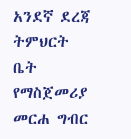አንደኛ ደረጃ ትምህርት ቤት የማስጀመሪያ መርሐ ግብር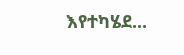እየተካሄደ...